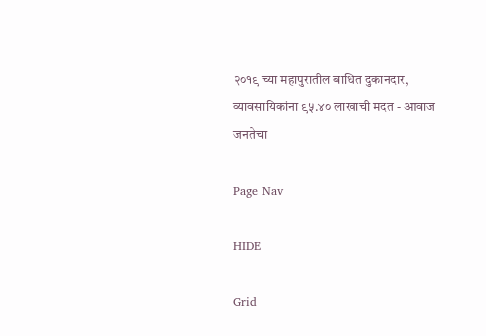२०१९ च्या महापुरातील बाधित दुकानदार, व्यावसायिकांना ९५.४० लाखाची मदत - आवाज जनतेचा

Page Nav

HIDE

Grid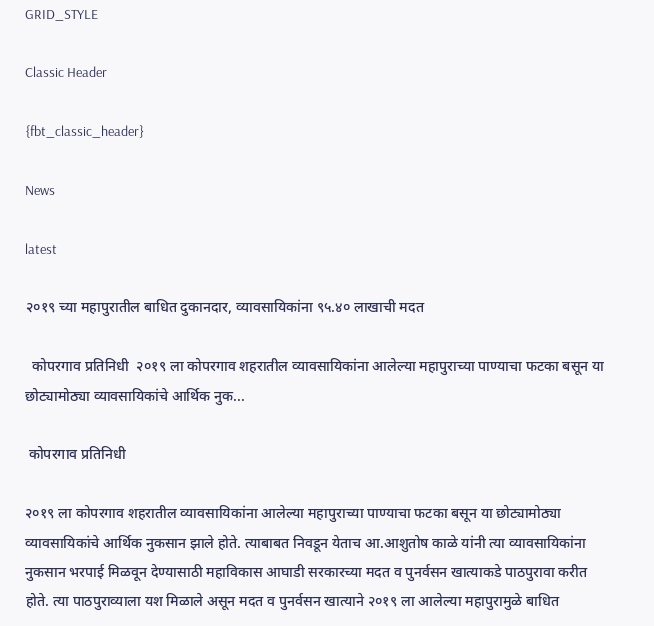GRID_STYLE

Classic Header

{fbt_classic_header}

News

latest

२०१९ च्या महापुरातील बाधित दुकानदार, व्यावसायिकांना ९५.४० लाखाची मदत

  कोपरगाव प्रतिनिधी  २०१९ ला कोपरगाव शहरातील व्यावसायिकांना आलेल्या महापुराच्या पाण्याचा फटका बसून या छोट्यामोठ्या व्यावसायिकांचे आर्थिक नुक...

 कोपरगाव प्रतिनिधी

२०१९ ला कोपरगाव शहरातील व्यावसायिकांना आलेल्या महापुराच्या पाण्याचा फटका बसून या छोट्यामोठ्या व्यावसायिकांचे आर्थिक नुकसान झाले होते. त्याबाबत निवडून येताच आ.आशुतोष काळे यांनी त्या व्यावसायिकांना नुकसान भरपाई मिळवून देण्यासाठी महाविकास आघाडी सरकारच्या मदत व पुनर्वसन खात्याकडे पाठपुरावा करीत होते. त्या पाठपुराव्याला यश मिळाले असून मदत व पुनर्वसन खात्याने २०१९ ला आलेल्या महापुरामुळे बाधित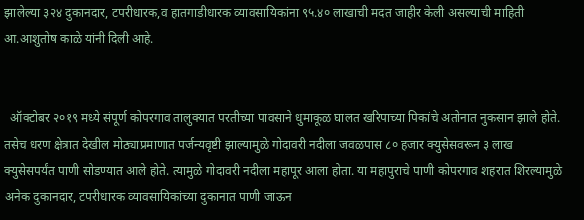झालेल्या ३२४ दुकानदार, टपरीधारक,व हातगाडीधारक व्यावसायिकांना ९५.४० लाखाची मदत जाहीर केली असल्याची माहिती आ.आशुतोष काळे यांनी दिली आहे.


  ऑक्टोबर २०१९ मध्ये संपूर्ण कोपरगाव तालुक्यात परतीच्या पावसाने धुमाकूळ घालत खरिपाच्या पिकांचे अतोनात नुकसान झाले होते. तसेच धरण क्षेत्रात देखील मोठ्याप्रमाणात पर्जन्यवृष्टी झाल्यामुळे गोदावरी नदीला जवळपास ८० हजार क्युसेसवरून ३ लाख क्युसेसपर्यंत पाणी सोडण्यात आले होते. त्यामुळे गोदावरी नदीला महापूर आला होता. या महापुराचे पाणी कोपरगाव शहरात शिरल्यामुळे अनेक दुकानदार, टपरीधारक व्यावसायिकांच्या दुकानात पाणी जाऊन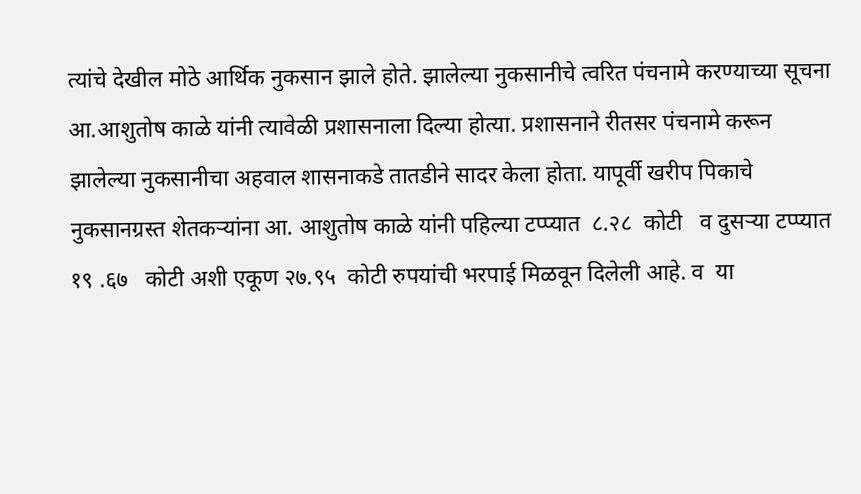त्यांचे देखील मोठे आर्थिक नुकसान झाले होते. झालेल्या नुकसानीचे त्वरित पंचनामे करण्याच्या सूचना आ.आशुतोष काळे यांनी त्यावेळी प्रशासनाला दिल्या होत्या. प्रशासनाने रीतसर पंचनामे करून झालेल्या नुकसानीचा अहवाल शासनाकडे तातडीने सादर केला होता. यापूर्वी खरीप पिकाचे नुकसानग्रस्त शेतकऱ्यांना आ. आशुतोष काळे यांनी पहिल्या टप्प्यात  ८.२८  कोटी   व दुसऱ्या टप्प्यात  १९ .६७   कोटी अशी एकूण २७.९५  कोटी रुपयांची भरपाई मिळवून दिलेली आहे. व  या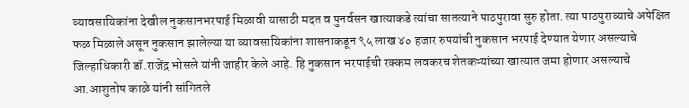व्यावसायिकांना देखील नुकसानभरपाई मिळावी यासाठी मदत व पुनर्वसन खात्याकडे त्यांचा सातत्याने पाठपुरावा सुरु होता. त्या पाठपुराव्याचे अपेक्षित फळ मिळाले असून नुकसान झालेल्या या व्यावसायिकांना शासनाकडून ९५ लाख ४० हजार रुपयांची नुकसान भरपाई देण्यात येणार असल्याचे जिल्हाधिकारी डॉ.राजेंद्र भोसले यांनी जाहीर केले आहे. हि नुकसान भरपाईची रक्कम लवकरच शेतकऱ्यांच्या खात्यात जमा होणार असल्याचे आ.आशुतोष काळे यांनी सांगितले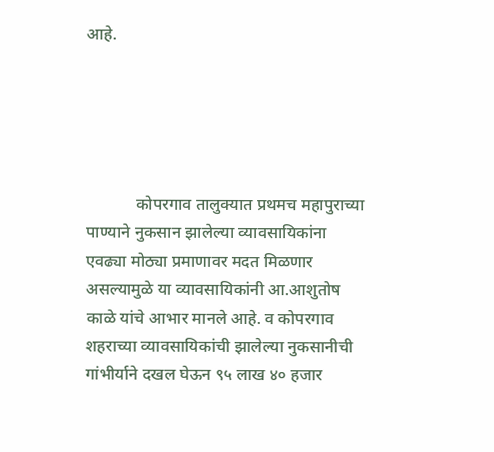आहे.





            कोपरगाव तालुक्यात प्रथमच महापुराच्या पाण्याने नुकसान झालेल्या व्यावसायिकांना एवढ्या मोठ्या प्रमाणावर मदत मिळणार असल्यामुळे या व्यावसायिकांनी आ.आशुतोष काळे यांचे आभार मानले आहे. व कोपरगाव शहराच्या व्यावसायिकांची झालेल्या नुकसानीची गांभीर्याने दखल घेऊन ९५ लाख ४० हजार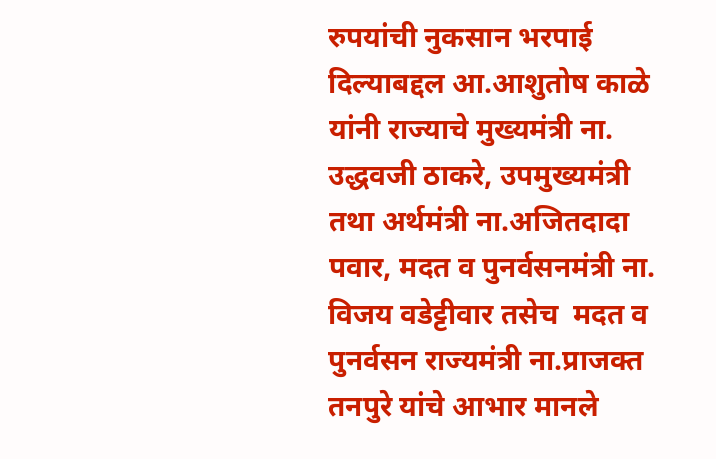रुपयांची नुकसान भरपाई दिल्याबद्दल आ.आशुतोष काळे यांनी राज्याचे मुख्यमंत्री ना. उद्धवजी ठाकरे, उपमुख्यमंत्री तथा अर्थमंत्री ना.अजितदादा पवार, मदत व पुनर्वसनमंत्री ना. विजय वडेट्टीवार तसेच  मदत व पुनर्वसन राज्यमंत्री ना.प्राजक्त तनपुरे यांचे आभार मानले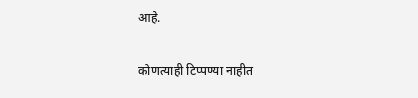आहे.

कोणत्याही टिप्पण्‍या नाहीत